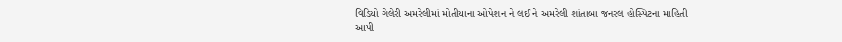વિડિયો ગેલેરી અમરેલીમાં મોતીયાના ઓપેશન ને લઈ ને અમરેલી શાંતાબા જનરલ હોસ્પિટના માહિતી આપી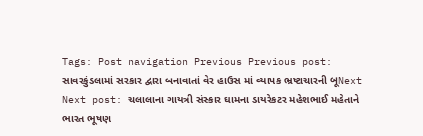Tags: Post navigation Previous Previous post: સાવરકુંડલામાં સરકાર દ્વારા બનાવાતાં વેર હાઉસ માં વ્યાપક ભ્રષ્ટાચારની બૂNext Next post: ચલાલાના ગાયત્રી સંસ્કાર ઘામના ડાયરેકટર મહેશભાઈ મહેતાને ભારત ભૂષણ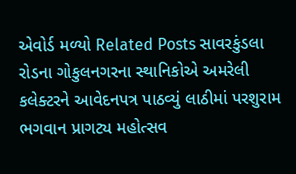એવોર્ડ મળ્યો Related Posts સાવરકુંડલા રોડના ગોકુલનગરના સ્થાનિકોએ અમરેલી કલેક્ટરને આવેદનપત્ર પાઠવ્યું લાઠીમાં પરશુરામ ભગવાન પ્રાગટ્ય મહોત્સવ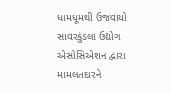ધામધૂમથી ઉજવાયો સાવરકુંડલા ઉદ્યોગ એસોસિએશન દ્વારા મામલતદારને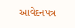આવેદનપત્ર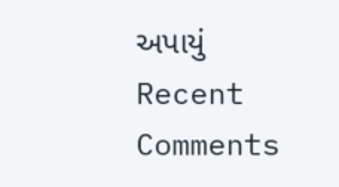અપાયું
Recent Comments